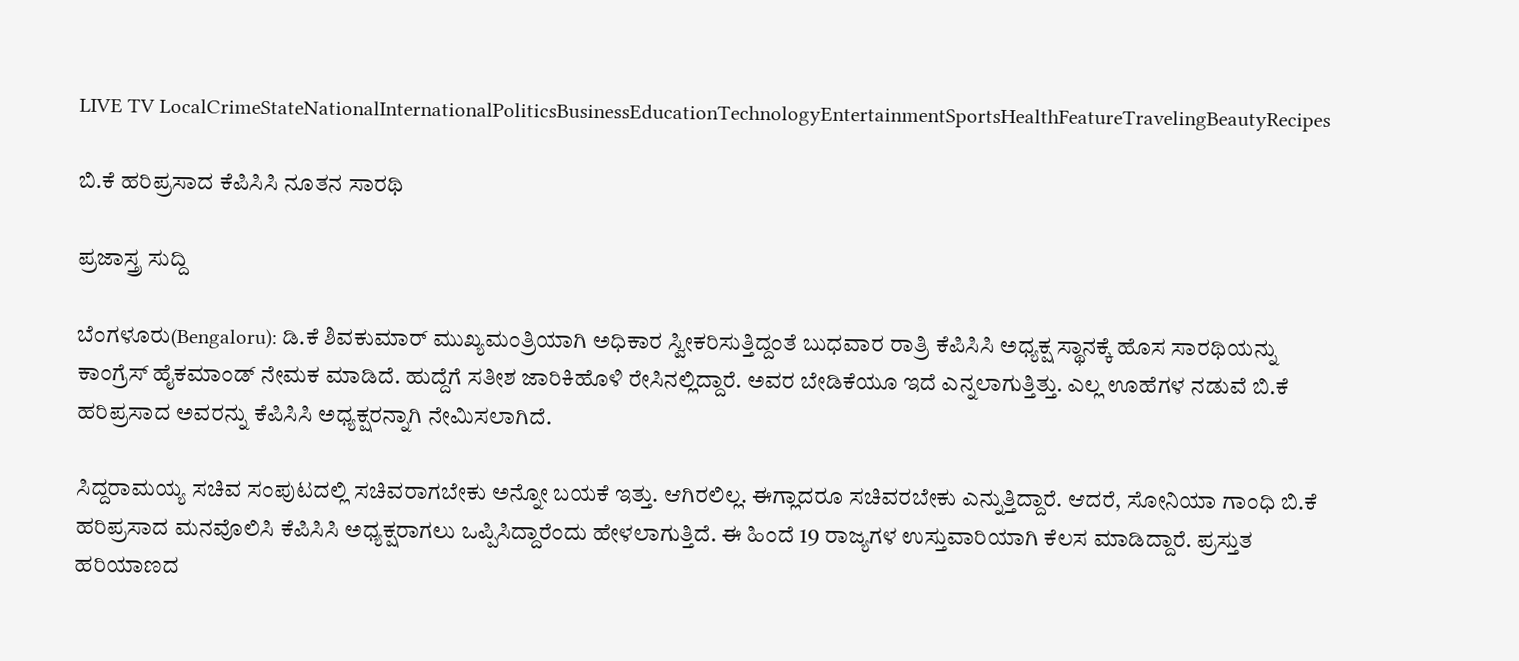LIVE TV LocalCrimeStateNationalInternationalPoliticsBusinessEducationTechnologyEntertainmentSportsHealthFeatureTravelingBeautyRecipes

ಬಿ.ಕೆ ಹರಿಪ್ರಸಾದ ಕೆಪಿಸಿಸಿ ನೂತನ ಸಾರಥಿ

ಪ್ರಜಾಸ್ತ್ರ ಸುದ್ದಿ

ಬೆಂಗಳೂರು(Bengaloru): ಡಿ.ಕೆ ಶಿವಕುಮಾರ್ ಮುಖ್ಯಮಂತ್ರಿಯಾಗಿ ಅಧಿಕಾರ ಸ್ವೀಕರಿಸುತ್ತಿದ್ದಂತೆ ಬುಧವಾರ ರಾತ್ರಿ ಕೆಪಿಸಿಸಿ ಅಧ್ಯಕ್ಷ ಸ್ಥಾನಕ್ಕೆ ಹೊಸ ಸಾರಥಿಯನ್ನು ಕಾಂಗ್ರೆಸ್ ಹೈಕಮಾಂಡ್ ನೇಮಕ ಮಾಡಿದೆ. ಹುದ್ದೆಗೆ ಸತೀಶ ಜಾರಿಕಿಹೊಳಿ ರೇಸಿನಲ್ಲಿದ್ದಾರೆ. ಅವರ ಬೇಡಿಕೆಯೂ ಇದೆ ಎನ್ನಲಾಗುತ್ತಿತ್ತು. ಎಲ್ಲ ಊಹೆಗಳ ನಡುವೆ ಬಿ.ಕೆ ಹರಿಪ್ರಸಾದ ಅವರನ್ನು ಕೆಪಿಸಿಸಿ ಅಧ್ಯಕ್ಷರನ್ನಾಗಿ ನೇಮಿಸಲಾಗಿದೆ.

ಸಿದ್ದರಾಮಯ್ಯ ಸಚಿವ ಸಂಪುಟದಲ್ಲಿ ಸಚಿವರಾಗಬೇಕು ಅನ್ನೋ ಬಯಕೆ ಇತ್ತು. ಆಗಿರಲಿಲ್ಲ. ಈಗ್ಲಾದರೂ ಸಚಿವರಬೇಕು ಎನ್ನುತ್ತಿದ್ದಾರೆ. ಆದರೆ, ಸೋನಿಯಾ ಗಾಂಧಿ ಬಿ.ಕೆ ಹರಿಪ್ರಸಾದ ಮನವೊಲಿಸಿ ಕೆಪಿಸಿಸಿ ಅಧ್ಯಕ್ಷರಾಗಲು ಒಪ್ಪಿಸಿದ್ದಾರೆಂದು ಹೇಳಲಾಗುತ್ತಿದೆ. ಈ ಹಿಂದೆ 19 ರಾಜ್ಯಗಳ ಉಸ್ತುವಾರಿಯಾಗಿ ಕೆಲಸ ಮಾಡಿದ್ದಾರೆ. ಪ್ರಸ್ತುತ ಹರಿಯಾಣದ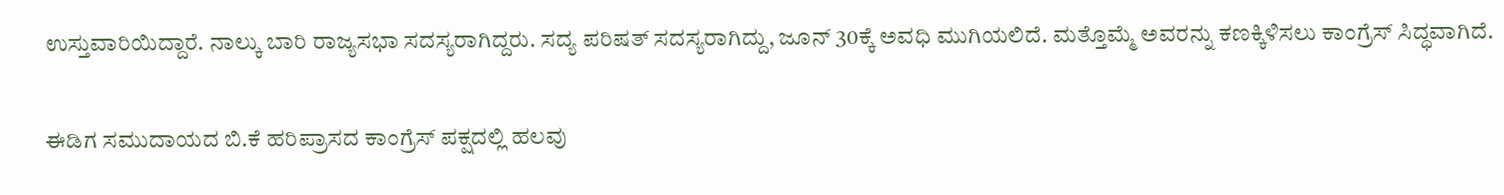ಉಸ್ತುವಾರಿಯಿದ್ದಾರೆ. ನಾಲ್ಕು ಬಾರಿ ರಾಜ್ಯಸಭಾ ಸದಸ್ಯರಾಗಿದ್ದರು. ಸದ್ಯ ಪರಿಷತ್ ಸದಸ್ಯರಾಗಿದ್ದು, ಜೂನ್ 30ಕ್ಕೆ ಅವಧಿ ಮುಗಿಯಲಿದೆ. ಮತ್ತೊಮ್ಮೆ ಅವರನ್ನು ಕಣಕ್ಕಿಳಿಸಲು ಕಾಂಗ್ರೆಸ್ ಸಿದ್ಧವಾಗಿದೆ.

ಈಡಿಗ ಸಮುದಾಯದ ಬಿ.ಕೆ ಹರಿಪ್ರಾಸದ ಕಾಂಗ್ರೆಸ್ ಪಕ್ಷದಲ್ಲಿ ಹಲವು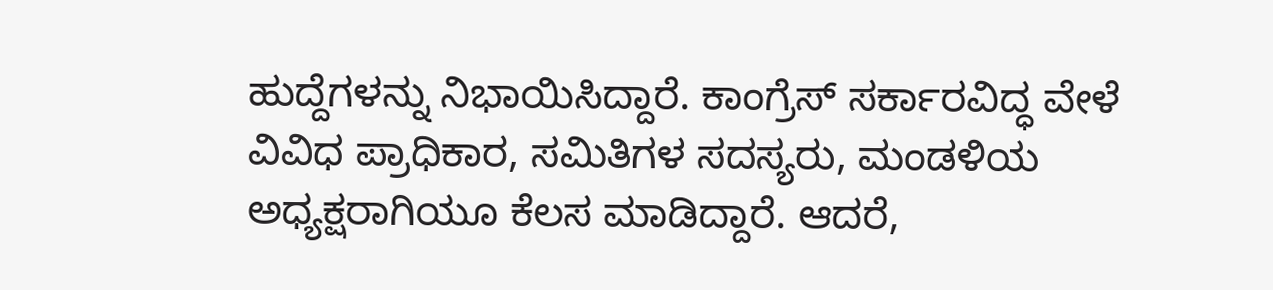ಹುದ್ದೆಗಳನ್ನು ನಿಭಾಯಿಸಿದ್ದಾರೆ. ಕಾಂಗ್ರೆಸ್ ಸರ್ಕಾರವಿದ್ಧ ವೇಳೆ ವಿವಿಧ ಪ್ರಾಧಿಕಾರ, ಸಮಿತಿಗಳ ಸದಸ್ಯರು, ಮಂಡಳಿಯ ಅಧ್ಯಕ್ಷರಾಗಿಯೂ ಕೆಲಸ ಮಾಡಿದ್ದಾರೆ. ಆದರೆ,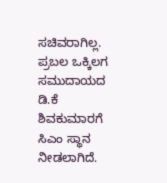ಸಚಿವರಾಗಿಲ್ಲ. ಪ್ರಬಲ ಒಕ್ಕಿಲಗ ಸಮುದಾಯದ ಡಿ.ಕೆ ಶಿವಕುಮಾರಗೆ ಸಿಎಂ ಸ್ಥಾನ ನೀಡಲಾಗಿದೆ.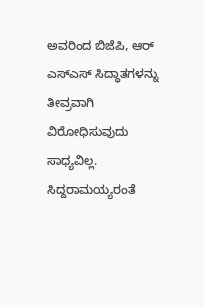ಅವರಿಂದ ಬಿಜೆಪಿ, ಆರ್ ಎಸ್ಎಸ್ ಸಿದ್ಧಾತಗಳನ್ನು ತೀವ್ರವಾಗಿ ವಿರೋಧಿಸುವುದು ಸಾಧ್ಯವಿಲ್ಲ. ಸಿದ್ದರಾಮಯ್ಯರಂತೆ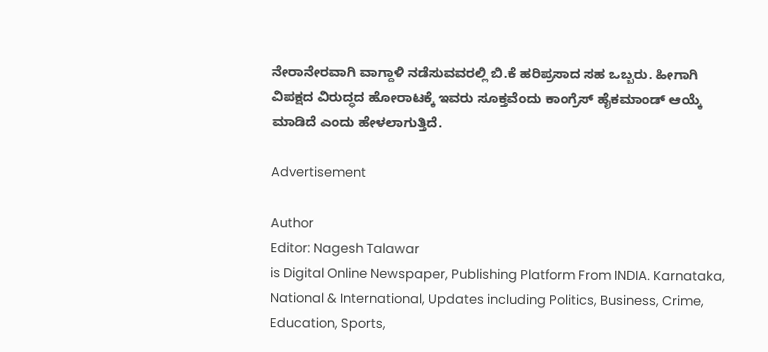ನೇರಾನೇರವಾಗಿ ವಾಗ್ದಾಳಿ ನಡೆಸುವವರಲ್ಲಿ ಬಿ.ಕೆ ಹರಿಪ್ರಸಾದ ಸಹ ಒಬ್ಬರು. ಹೀಗಾಗಿ ವಿಪಕ್ಷದ ವಿರುದ್ಧದ ಹೋರಾಟಕ್ಕೆ ಇವರು ಸೂಕ್ತವೆಂದು ಕಾಂಗ್ರೆಸ್ ಹೈಕಮಾಂಡ್ ಆಯ್ಕೆ ಮಾಡಿದೆ ಎಂದು ಹೇಳಲಾಗುತ್ತಿದೆ.

Advertisement

Author
Editor: Nagesh Talawar
is Digital Online Newspaper, Publishing Platform From INDIA. Karnataka, National & International, Updates including Politics, Business, Crime, Education, Sports,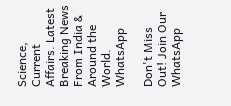Science, Current Affairs. Latest Breaking News From India & Around the World.
WhatsApp

Don't Miss Out! Join Our WhatsApp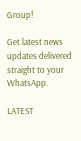Group!

Get latest news updates delivered straight to your WhatsApp.

LATEST